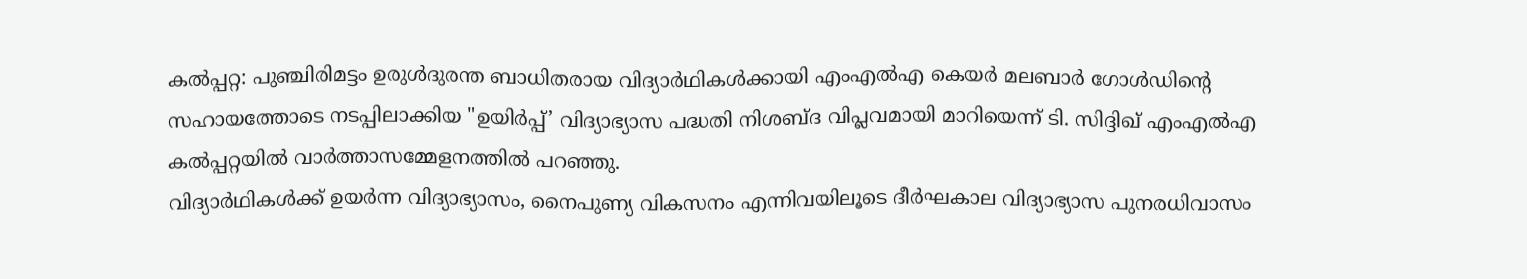കൽപ്പറ്റ: പുഞ്ചിരിമട്ടം ഉരുൾദുരന്ത ബാധിതരായ വിദ്യാർഥികൾക്കായി എംഎൽഎ കെയർ മലബാർ ഗോൾഡിന്റെ സഹായത്തോടെ നടപ്പിലാക്കിയ "ഉയിർപ്പ്’ വിദ്യാഭ്യാസ പദ്ധതി നിശബ്ദ വിപ്ലവമായി മാറിയെന്ന് ടി. സിദ്ദിഖ് എംഎൽഎ കൽപ്പറ്റയിൽ വാർത്താസമ്മേളനത്തിൽ പറഞ്ഞു.
വിദ്യാർഥികൾക്ക് ഉയർന്ന വിദ്യാഭ്യാസം, നൈപുണ്യ വികസനം എന്നിവയിലൂടെ ദീർഘകാല വിദ്യാഭ്യാസ പുനരധിവാസം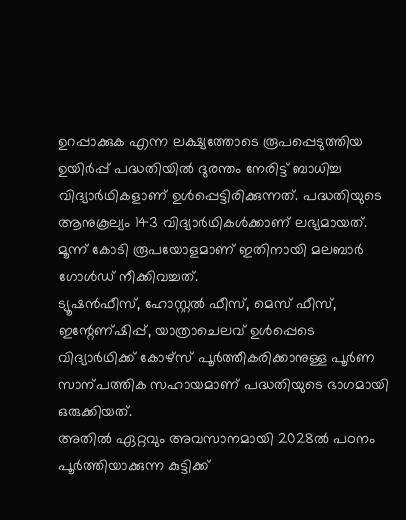ഉറപ്പാക്കുക എന്ന ലക്ഷ്യത്തോടെ രൂപപ്പെടുത്തിയ ഉയിർപ്പ് പദ്ധതിയിൽ ദുരന്തം നേരിട്ട് ബാധിച്ച വിദ്യാർഥികളാണ് ഉൾപ്പെട്ടിരിക്കുന്നത്. പദ്ധതിയുടെ ആനുകൂല്യം 143 വിദ്യാർഥികൾക്കാണ് ലഭ്യമായത്. മൂന്ന് കോടി രൂപയോളമാണ് ഇതിനായി മലബാർ ഗോൾഡ് നീക്കിവച്ചത്.
ട്യൂഷൻഫീസ്, ഹോസ്റ്റൽ ഫീസ്, മെസ് ഫീസ്, ഇന്റേണ്ഷിപ്പ്, യാത്രാചെലവ് ഉൾപ്പെടെ വിദ്യാർഥിക്ക് കോഴ്സ് പൂർത്തീകരിക്കാനുള്ള പൂർണ സാന്പത്തിക സഹായമാണ് പദ്ധതിയുടെ ഭാഗമായി ഒരുക്കിയത്.
അതിൽ ഏറ്റവും അവസാനമായി 2028ൽ പഠനം പൂർത്തിയാക്കുന്ന കുട്ടിക്ക്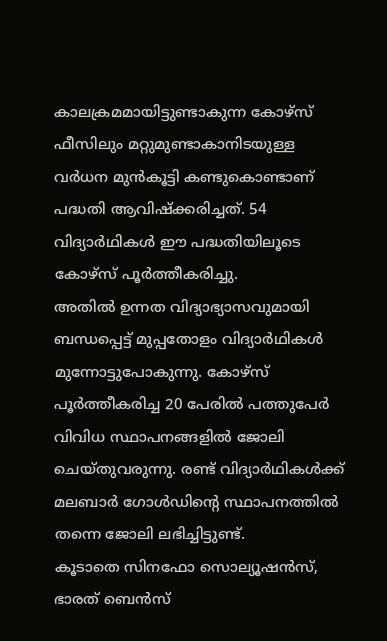കാലക്രമമായിട്ടുണ്ടാകുന്ന കോഴ്സ് ഫീസിലും മറ്റുമുണ്ടാകാനിടയുള്ള വർധന മുൻകൂട്ടി കണ്ടുകൊണ്ടാണ് പദ്ധതി ആവിഷ്ക്കരിച്ചത്. 54 വിദ്യാർഥികൾ ഈ പദ്ധതിയിലൂടെ കോഴ്സ് പൂർത്തീകരിച്ചു.
അതിൽ ഉന്നത വിദ്യാഭ്യാസവുമായി ബന്ധപ്പെട്ട് മുപ്പതോളം വിദ്യാർഥികൾ മുന്നോട്ടുപോകുന്നു. കോഴ്സ് പൂർത്തീകരിച്ച 20 പേരിൽ പത്തുപേർ വിവിധ സ്ഥാപനങ്ങളിൽ ജോലി ചെയ്തുവരുന്നു. രണ്ട് വിദ്യാർഥികൾക്ക് മലബാർ ഗോൾഡിന്റെ സ്ഥാപനത്തിൽ തന്നെ ജോലി ലഭിച്ചിട്ടുണ്ട്.
കൂടാതെ സിനഫോ സൊല്യൂഷൻസ്, ഭാരത് ബെൻസ്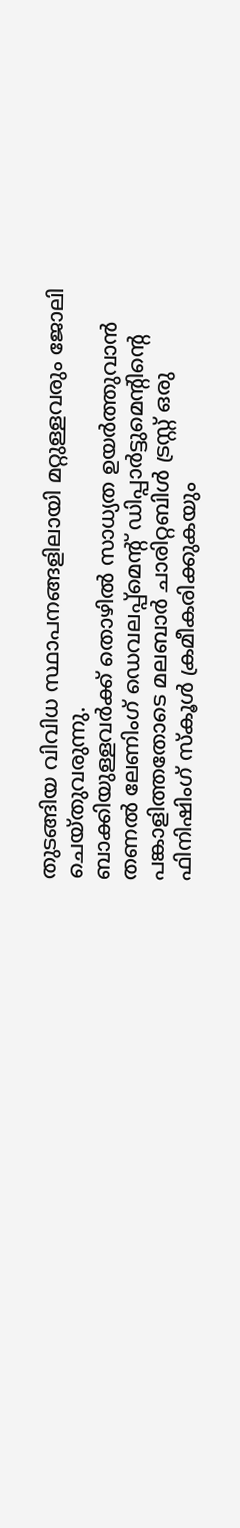തുടങ്ങിയ വിവിധ സ്ഥാപനങ്ങളിലായി മറ്റുള്ളവരും ജോലി ചെയ്തുവരുന്നു.
ബാക്കിയുള്ളവർക്ക് തൊഴിൽ സാധ്യത ഉയർത്തുവാൻ തണൽ ലേണിംഗ് ഡെവലപ്പ്മെന്റ് ഡിപ്പാർട്ടുമെന്റിന്റെ പങ്കാളിത്തതോടെ മലബാർ ചാരിറ്റബിൾ ട്രസ്റ്റ് ഒരു ഫിനിഷിംഗ് സ്കൂൾ ക്രമീകരിക്കുകയും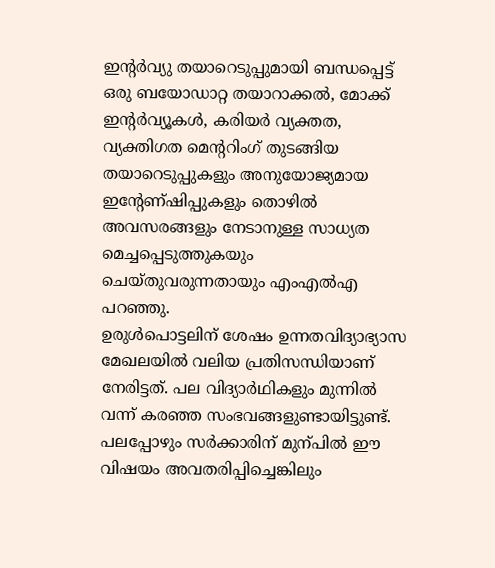ഇന്റർവ്യു തയാറെടുപ്പുമായി ബന്ധപ്പെട്ട് ഒരു ബയോഡാറ്റ തയാറാക്കൽ, മോക്ക് ഇന്റർവ്യൂകൾ, കരിയർ വ്യക്തത, വ്യക്തിഗത മെന്ററിംഗ് തുടങ്ങിയ തയാറെടുപ്പുകളും അനുയോജ്യമായ ഇന്റേണ്ഷിപ്പുകളും തൊഴിൽ അവസരങ്ങളും നേടാനുള്ള സാധ്യത മെച്ചപ്പെടുത്തുകയും ചെയ്തുവരുന്നതായും എംഎൽഎ പറഞ്ഞു.
ഉരുൾപൊട്ടലിന് ശേഷം ഉന്നതവിദ്യാഭ്യാസ മേഖലയിൽ വലിയ പ്രതിസന്ധിയാണ് നേരിട്ടത്. പല വിദ്യാർഥികളും മുന്നിൽ വന്ന് കരഞ്ഞ സംഭവങ്ങളുണ്ടായിട്ടുണ്ട്. പലപ്പോഴും സർക്കാരിന് മുന്പിൽ ഈ വിഷയം അവതരിപ്പിച്ചെങ്കിലും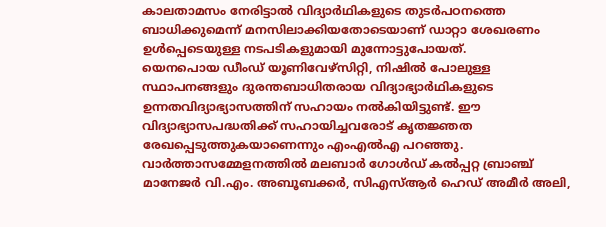കാലതാമസം നേരിട്ടാൽ വിദ്യാർഥികളുടെ തുടർപഠനത്തെ ബാധിക്കുമെന്ന് മനസിലാക്കിയതോടെയാണ് ഡാറ്റാ ശേഖരണം ഉൾപ്പെടെയുള്ള നടപടികളുമായി മുന്നോട്ടുപോയത്.
യെനപൊയ ഡീംഡ് യൂണിവേഴ്സിറ്റി, നിഷിൽ പോലുള്ള സ്ഥാപനങ്ങളും ദുരന്തബാധിതരായ വിദ്യാഭ്യാർഥികളുടെ ഉന്നതവിദ്യാഭ്യാസത്തിന് സഹായം നൽകിയിട്ടുണ്ട്. ഈ വിദ്യാഭ്യാസപദ്ധതിക്ക് സഹായിച്ചവരോട് കൃതജ്ഞത രേഖപ്പെടുത്തുകയാണെന്നും എംഎൽഎ പറഞ്ഞു. വാർത്താസമ്മേളനത്തിൽ മലബാർ ഗോൾഡ് കൽപ്പറ്റ ബ്രാഞ്ച് മാനേജർ വി.എം. അബൂബക്കർ, സിഎസ്ആർ ഹെഡ് അമീർ അലി,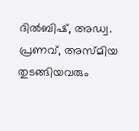ദിൽബിഷ്, അഡ്വ. പ്രണവ്, അസ്മിയ തുടങ്ങിയവരും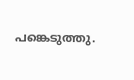പങ്കെടുത്തു.